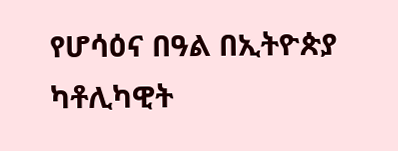የሆሳዕና በዓል በኢትዮጵያ ካቶሊካዊት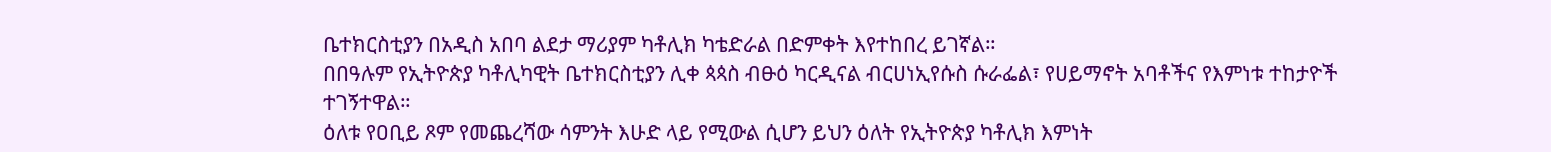ቤተክርስቲያን በአዲስ አበባ ልደታ ማሪያም ካቶሊክ ካቴድራል በድምቀት እየተከበረ ይገኛል።
በበዓሉም የኢትዮጵያ ካቶሊካዊት ቤተክርስቲያን ሊቀ ጳጳስ ብፁዕ ካርዲናል ብርሀነኢየሱስ ሱራፌል፣ የሀይማኖት አባቶችና የእምነቱ ተከታዮች ተገኝተዋል።
ዕለቱ የዐቢይ ጾም የመጨረሻው ሳምንት እሁድ ላይ የሚውል ሲሆን ይህን ዕለት የኢትዮጵያ ካቶሊክ እምነት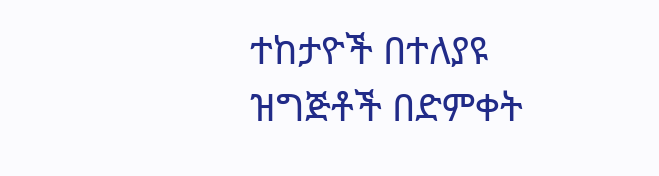ተከታዮች በተለያዩ ዝግጅቶች በድምቀት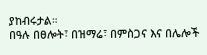ያከብሩታል።
በዓሉ በፀሎት፣ በዝማሬ፣ በምስጋና እና በሌሎች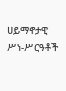ሀይማኖታዊ ሥነ-ሥርዓቶች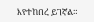እየተከበረ ይገኛል።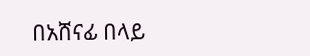በአሸናፊ በላይ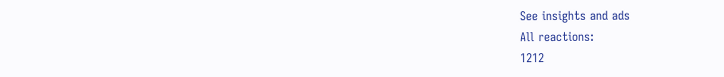See insights and ads
All reactions:
1212